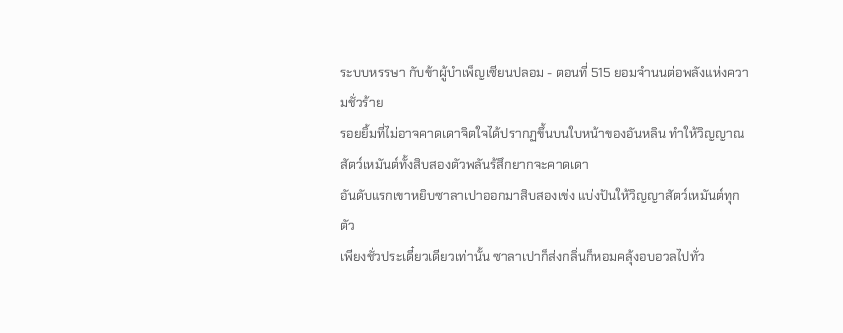ระบบหรรษา กับข้าผู้บำเพ็ญเซียนปลอม - ตอนที่ 515 ยอมจำนนต่อพลังแห่งความชั่วร้าย
รอยยิ้มที่ไม่อาจคาดเดาจิตใจได้ปรากฏขึ้นบนใบหน้าของอันหลิน ทำให้วิญญาณสัตว์เหมันต์ทั้งสิบสองตัวพลันร้สึกยากจะคาดเดา
อันดับแรกเขาหยิบซาลาเปาออกมาสิบสองเข่ง แบ่งปันให้วิญญาสัตว์เหมันต์ทุกตัว
เพียงชั่วประเดี๋ยวเดียวเท่านั้น ซาลาเปาก็ส่งกลิ่นก็หอมคลุ้งอบอวลไปทั่ว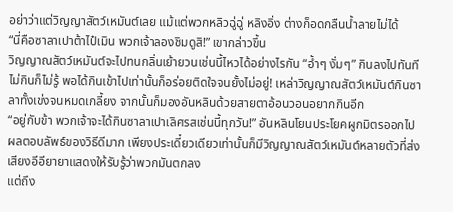อย่าว่าแต่วิญญาสัตว์เหมันต์เลย แม้แต่พวกหลิวฉู่ฉู่ หลิงอิ่ง ต่างก็อดกลืนน้ำลายไม่ได้
“นี่คือซาลาเปาต้าไป๋เมิน พวกเจ้าลองชิมดูสิ!” เขากล่าวขึ้น
วิญญาณสัตว์เหมันต์จะไปทนกลิ่นเย้ายวนเช่นนี้ไหวได้อย่างไรกัน “อ้ำๆ งั่มๆ” กินลงไปทันที
ไม่กินก็ไม่รู้ พอได้กินเข้าไปเท่านั้นก็อร่อยติดใจจนยั้งไม่อยู่! เหล่าวิญญาณสัตว์เหมันต์กินซาลาทั้งเข่งจนหมดเกลี้ยง จากนั้นก็มองอันหลินด้วยสายตาอ้อนวอนอยากกินอีก
“อยู่กับข้า พวกเจ้าจะได้กินซาลาเปาเลิศรสเช่นนี้ทุกวัน!” อันหลินโยนประโยคผูกมิตรออกไป
ผลตอบลัพธ์ของวิธีดีมาก เพียงประเดี๋ยวเดียวเท่านั้นก็มีวิญญาณสัตว์เหมันต์หลายตัวที่ส่งเสียงอีอียายาแสดงให้รับรู้ว่าพวกมันตกลง
แต่ถึง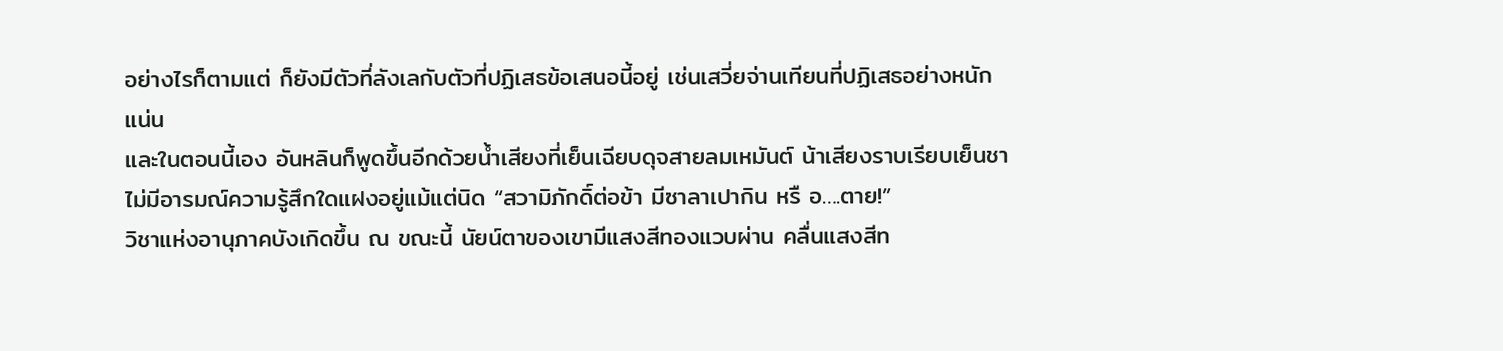อย่างไรก็ตามแต่ ก็ยังมีตัวที่ลังเลกับตัวที่ปฏิเสธข้อเสนอนี้อยู่ เช่นเสวี่ยจ่านเทียนที่ปฏิเสธอย่างหนักแน่น
และในตอนนี้เอง อันหลินก็พูดขึ้นอีกด้วยน้ำเสียงที่เย็นเฉียบดุจสายลมเหมันต์ น้าเสียงราบเรียบเย็นชาไม่มีอารมณ์ความรู้สึกใดแฝงอยู่แม้แต่นิด “สวามิภักดิ์ต่อข้า มีซาลาเปากิน หรื อ….ตาย!”
วิชาแห่งอานุภาคบังเกิดขึ้น ณ ขณะนี้ นัยน์ตาของเขามีแสงสีทองแวบผ่าน คลื่นแสงสีท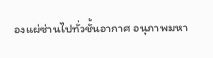องแผ่ซ่านไปทั่วชั้นอากาศ อนุภาพมหา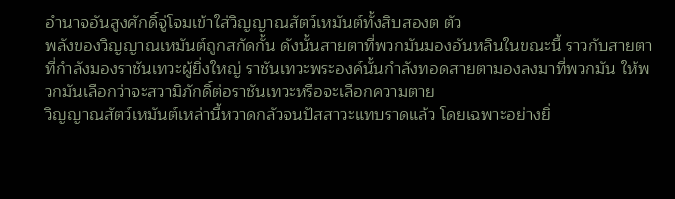อำนาจอันสูงศักดิ์จู่โจมเข้าใส่วิญญาณสัตว์เหมันต์ทั้งสิบสองต ตัว
พลังของวิญญาณเหมันต์ถูกสกัดกั้น ดังนั้นสายตาที่พวกมันมองอันหลินในขณะนี้ ราวกับสายตาที่กำลังมองราชันเทวะผู้ยิ่งใหญ่ ราชันเทวะพระองค์นั้นกำลังทอดสายตามองลงมาที่พวกมัน ให้พวกมันเลือกว่าจะสวามิภักดิ์ต่อราชันเทวะหรือจะเลือกความตาย
วิญญาณสัตว์เหมันต์เหล่านี้หวาดกลัวจนปัสสาวะแทบราดแล้ว โดยเฉพาะอย่างยิ่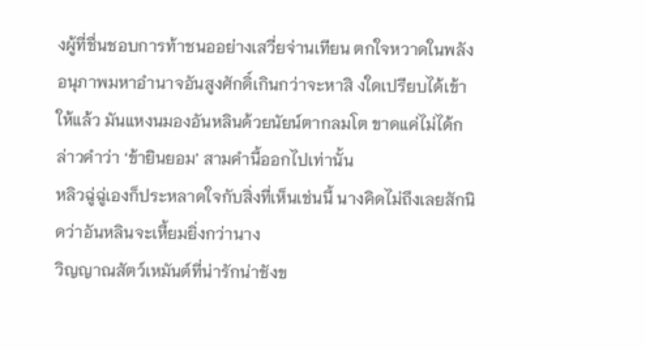งผู้ที่ชื่นชอบการท้าชนออย่างเสวี่ยจ่านเทียน ตกใจหวาดในพลังอนุภาพมหาอำนาจอันสูงศักดิ์เกินกว่าจะหาสิ งใดเปรียบได้เข้าให้แล้ว มันแหงนมองอันหลินด้วยนัยน์ตากลมโต ขาดแค่ไม่ได้กล่าวคำว่า ‘ข้ายินยอม’ สามคำนี้ออกไปเท่านั้น
หลิวฉู่ฉู่เองก็ประหลาดใจกับสิ่งที่เห็นเช่นนี้ นางคิดไม่ถึงเลยสักนิดว่าอันหลินจะเหี้ยมยิ่งกว่านาง
วิญญาณสัตว์เหมันต์ที่น่ารักน่าชังข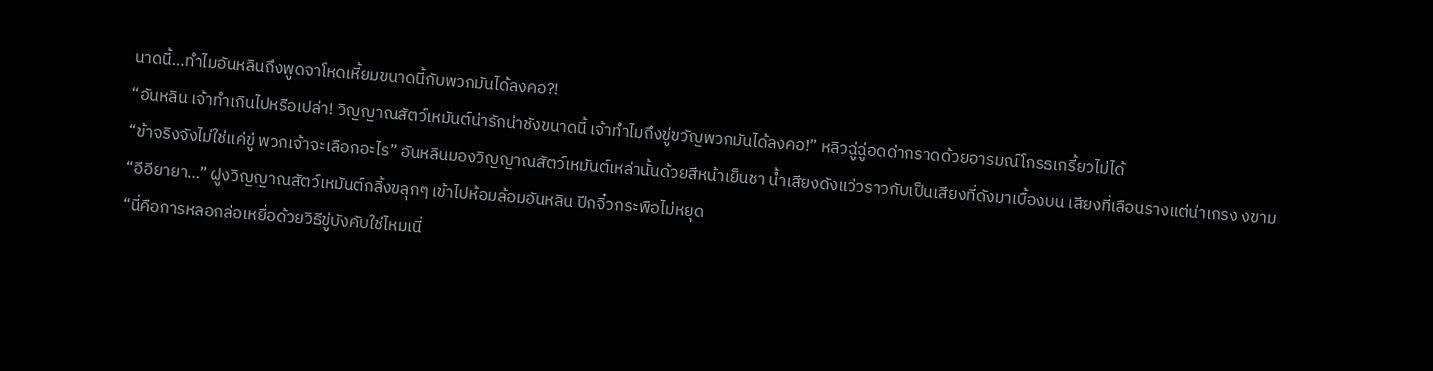นาดนี้…ทำไมอันหลินถึงพูดจาโหดเหี้ยมขนาดนี้กับพวกมันได้ลงคอ?!
“อันหลิน เจ้าทำเกินไปหรือเปล่า! วิญญาณสัตว์เหมันต์น่ารักน่าชังขนาดนี้ เจ้าทำไมถึงขู่ขวัญพวกมันได้ลงคอ!” หลิวฉู่ฉู่อดด่ากราดด้วยอารมณ์โกรธเกรี้ยวไม่ได้
“ข้าจริงจังไม่ใช่แค่ขู่ พวกเจ้าจะเลือกอะไร” อันหลินมองวิญญาณสัตว์เหมันต์เหล่านั้นด้วยสีหน้าเย็นชา น้ำเสียงดังแว่วราวกับเป็นเสียงที่ดังมาเบื้องบน เสียงที่เลือนรางแต่น่าเกรง งขาม
“อีอียายา…” ฝูงวิญญาณสัตว์เหมันต์กลิ้งขลุกๆ เข้าไปห้อมล้อมอันหลิน ปีกจิ๋วกระพือไม่หยุด
“นี่คือการหลอกล่อเหยื่อด้วยวิธีขู่บังคับใช่ไหมเนี่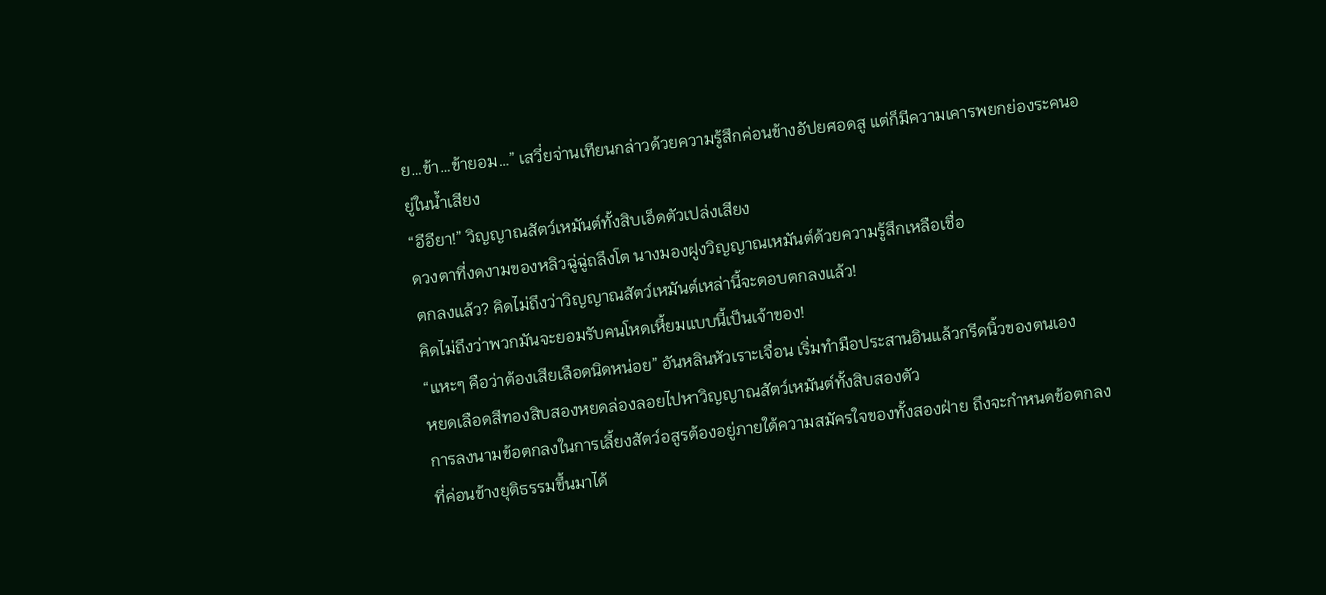ย…ข้า…ข้ายอม…” เสวี่ยจ่านเทียนกล่าวด้วยความรู้สึกค่อนข้างอัปยศอดสู แต่ก็มีความเคารพยกย่องระคนอยู่ในน้ำเสียง
“อีอียา!” วิญญาณสัตว์เหมันต์ทั้งสิบเอ็ดตัวเปล่งเสียง
ดวงตาที่งดงามของหลิวฉู่ฉู่ถลึงโต นางมองฝูงวิญญาณเหมันต์ด้วยความรู้สึกเหลือเชื่อ
ตกลงแล้ว? คิดไม่ถึงว่าวิญญาณสัตว์เหมันต์เหล่านี้จะตอบตกลงแล้ว!
คิดไม่ถึงว่าพวกมันจะยอมรับคนโหดเหี้ยมแบบนี้เป็นเจ้าของ!
“แหะๆ คือว่าต้องเสียเลือดนิดหน่อย” อันหลินหัวเราะเจื่อน เริ่มทำมือประสานอินแล้วกรีดนิ้วของตนเอง
หยดเลือดสีทองสิบสองหยดล่องลอยไปหาวิญญาณสัตว์เหมันต์ทั้งสิบสองตัว
การลงนามข้อตกลงในการเลี้ยงสัตว์อสูรต้องอยู่ภายใต้ความสมัครใจของทั้งสองฝ่าย ถึงจะกำหนดข้อตกลงที่ค่อนข้างยุติธรรมขึ้นมาได้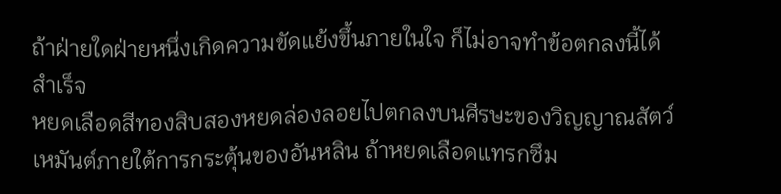ถ้าฝ่ายใดฝ่ายหนึ่งเกิดความขัดแย้งขึ้นภายในใจ ก็ไม่อาจทำข้อตกลงนี้ได้สำเร็จ
หยดเลือดสีทองสิบสองหยดล่องลอยไปตกลงบนศีรษะของวิญญาณสัตว์เหมันต์ภายใต้การกระตุ้นของอันหลิน ถ้าหยดเลือดแทรกซึม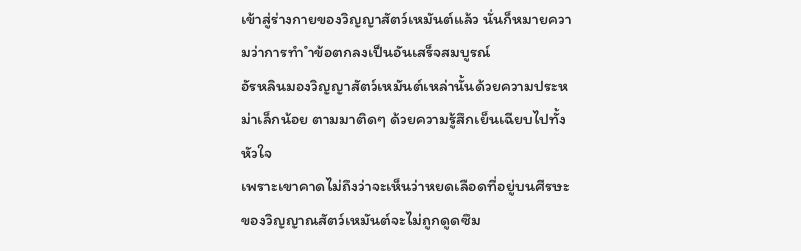เข้าสู่ร่างกายของวิญญาสัตว์เหมันต์แล้ว นั่นก็หมายความว่าการทำ ำข้อตกลงเป็นอันเสร็จสมบูรณ์
อัรหลินมองวิญญาสัตว์เหมันต์เหล่านั้นด้วยความประหม่าเล็กน้อย ตามมาติดๆ ด้วยความรู้สึกเย็นเฉียบไปทั้งหัวใจ
เพราะเขาคาดไม่ถึงว่าจะเห็นว่าหยดเลือดที่อยู่บนศีรษะของวิญญาณสัตว์เหมันต์จะไม่ถูกดูดซึม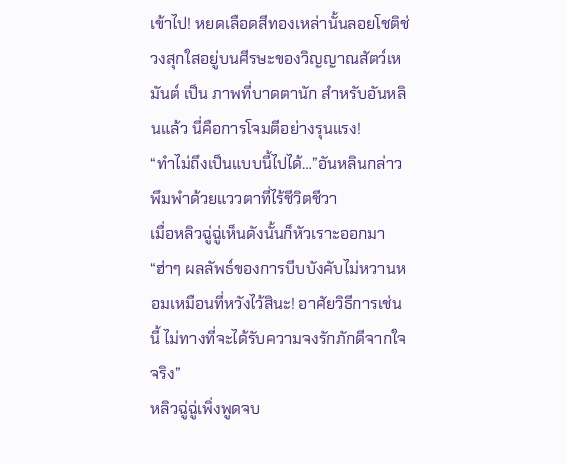เข้าไป! หยดเลือดสีทองเหล่านั้นลอยโชติช่วงสุกใสอยู่บนศีรษะของวิญญาณสัตว์เหมันต์ เป็น ภาพที่บาดตานัก สำหรับอันหลินแล้ว นี่คือการโจมตีอย่างรุนแรง!
“ทำไม่ถึงเป็นแบบนี้ไปได้…”อันหลินกล่าวพึมพำด้วยแววตาที่ไร้ชีวิตชีวา
เมื่อหลิวฉู่ฉู่เห็นดังนั้นก็หัวเราะออกมา “ฮ่าๆ ผลลัพธ์ของการบีบบังคับไม่หวานหอมเหมือนที่หวังไว้สินะ! อาศัยวิธีการเช่นนี้ ไม่ทางที่จะได้รับความจงรักภักดีจากใจจริง”
หลิวฉู่ฉู่เพิ่งพูดจบ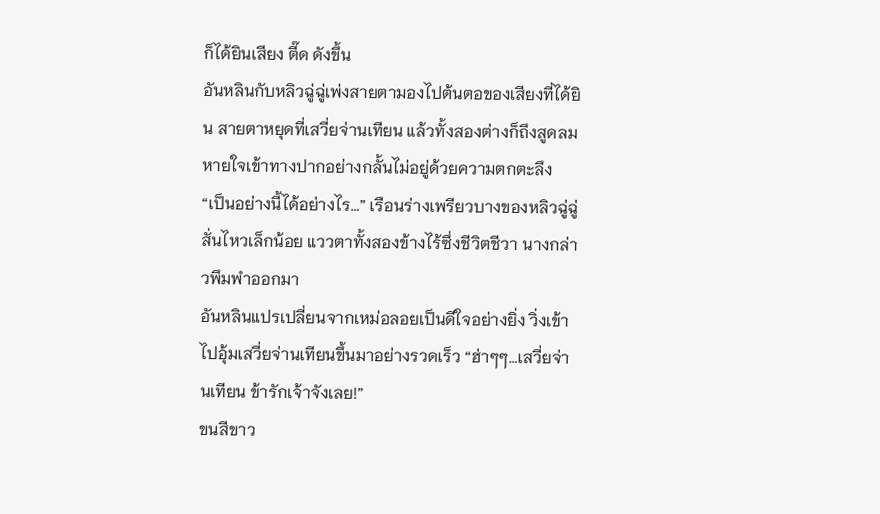ก็ได้ยินเสียง ตี๊ด ดังขึ้น
อันหลินกับหลิวฉู่ฉู่เพ่งสายตามองไปต้นตอของเสียงที่ได้ยิน สายตาหยุดที่เสวี่ยจ่านเทียน แล้วทั้งสองต่างก็ถึงสูดลมหายใจเข้าทางปากอย่างกลั้นไม่อยู่ด้วยความตกตะลึง
“เป็นอย่างนี้ได้อย่างไร…” เรือนร่างเพรียวบางของหลิวฉู่ฉู่สั่นไหวเล็กน้อย แววตาทั้งสองข้างไร้ซึ่งชีวิตชีวา นางกล่าวพึมพำออกมา
อันหลินแปรเปลี่ยนจากเหม่อลอยเป็นดีใจอย่างยิ่ง วิ่งเข้าไปอุ้มเสวี่ยจ่านเทียนขึ้นมาอย่างรวดเร็ว “ฮ่าๆๆ…เสวี่ยจ่านเทียน ข้ารักเจ้าจังเลย!”
ขนสีขาว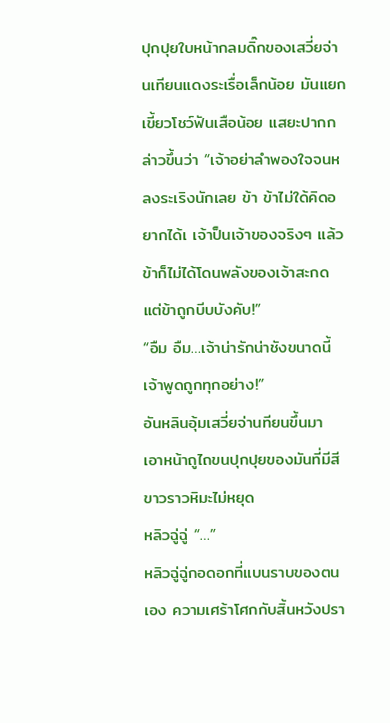ปุกปุยใบหน้ากลมดิ๊กของเสวี่ยจ่านเทียนแดงระเรื่อเล็กน้อย มันแยกเขี้ยวโชว์ฟันเสือน้อย แสยะปากกล่าวขึ้นว่า “เจ้าอย่าลำพองใจจนหลงระเริงนักเลย ข้า ข้าไม่ใด้คิดอยากได้เ เจ้าป็นเจ้าของจริงๆ แล้วข้าก็ไม่ได้โดนพลังของเจ้าสะกด แต่ข้าถูกบีบบังคับ!”
“อืม อืม…เจ้าน่ารักน่าชังขนาดนี้ เจ้าพูดถูกทุกอย่าง!”
อันหลินอุ้มเสวี่ยจ่านทียนขึ้นมา เอาหน้าถูไถขนปุกปุยของมันที่มีสีขาวราวหิมะไม่หยุด
หลิวฉู่ฉู่ “…”
หลิวฉู่ฉู่กอดอกที่แบนราบของตนเอง ความเศร้าโศกกับสิ้นหวังปรา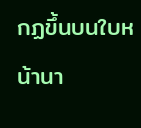กฏขึ้นบนใบหน้านา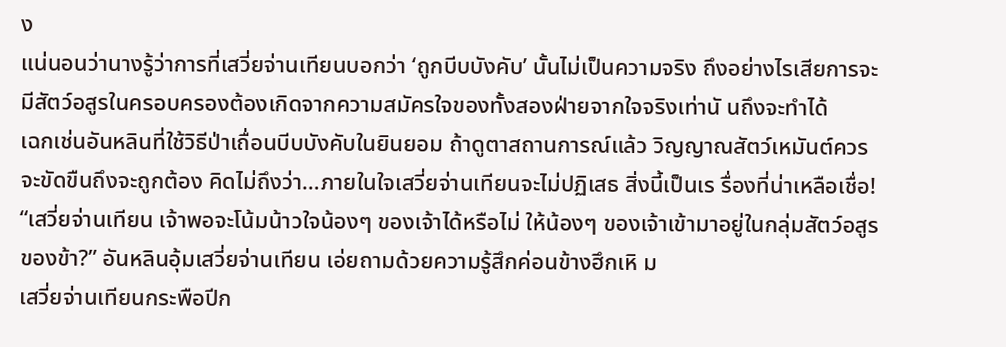ง
แน่นอนว่านางรู้ว่าการที่เสวี่ยจ่านเทียนบอกว่า ‘ถูกบีบบังคับ’ นั้นไม่เป็นความจริง ถึงอย่างไรเสียการจะมีสัตว์อสูรในครอบครองต้องเกิดจากความสมัครใจของทั้งสองฝ่ายจากใจจริงเท่านั นถึงจะทำได้
เฉกเช่นอันหลินที่ใช้วิธีป่าเถื่อนบีบบังคับในยินยอม ถ้าดูตาสถานการณ์แล้ว วิญญาณสัตว์เหมันต์ควรจะขัดขืนถึงจะถูกต้อง คิดไม่ถึงว่า…ภายในใจเสวี่ยจ่านเทียนจะไม่ปฏิเสธ สิ่งนี้เป็นเร รื่องที่น่าเหลือเชื่อ!
“เสวี่ยจ่านเทียน เจ้าพอจะโน้มน้าวใจน้องๆ ของเจ้าได้หรือไม่ ให้น้องๆ ของเจ้าเข้ามาอยู่ในกลุ่มสัตว์อสูรของข้า?” อันหลินอุ้มเสวี่ยจ่านเทียน เอ่ยถามด้วยความรู้สึกค่อนข้างฮึกเหิ ม
เสวี่ยจ่านเทียนกระพือปีก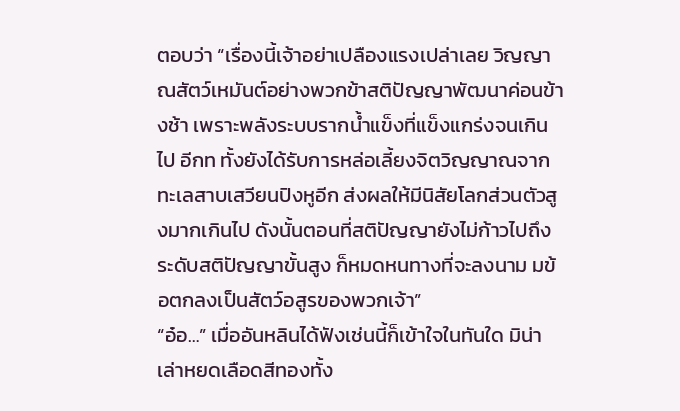ตอบว่า “เรื่องนี้เจ้าอย่าเปลืองแรงเปล่าเลย วิญญาณสัตว์เหมันต์อย่างพวกข้าสติปัญญาพัฒนาค่อนข้างช้า เพราะพลังระบบรากน้ำแข็งที่แข็งแกร่งจนเกินไป อีกท ทั้งยังได้รับการหล่อเลี้ยงจิตวิญญาณจากทะเลสาบเสวียนปิงหูอีก ส่งผลให้มีนิสัยโลกส่วนตัวสูงมากเกินไป ดังนั้นตอนที่สติปัญญายังไม่ก้าวไปถึงระดับสติปัญญาขั้นสูง ก็หมดหนทางที่จะลงนาม มข้อตกลงเป็นสัตว์อสูรของพวกเจ้า”
“อ๋อ…” เมื่ออันหลินได้ฟังเช่นนี้ก็เข้าใจในทันใด มิน่าเล่าหยดเลือดสีทองทั้ง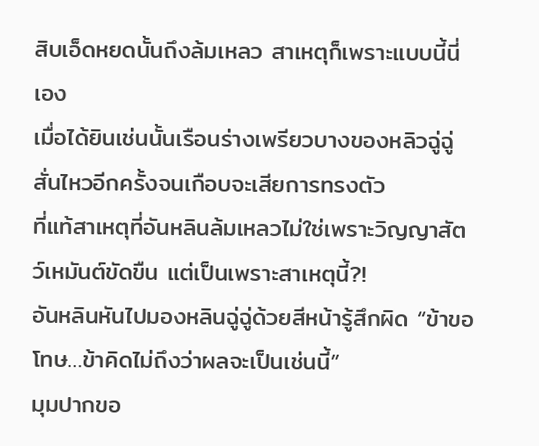สิบเอ็ดหยดนั้นถึงล้มเหลว สาเหตุก็เพราะแบบนี้นี่เอง
เมื่อได้ยินเช่นนั้นเรือนร่างเพรียวบางของหลิวฉู่ฉู่สั่นไหวอีกครั้งจนเกือบจะเสียการทรงตัว
ที่แท้สาเหตุที่อันหลินล้มเหลวไม่ใช่เพราะวิญญาสัตว์เหมันต์ขัดขืน แต่เป็นเพราะสาเหตุนี้?!
อันหลินหันไปมองหลินฉู่ฉู่ด้วยสีหน้ารู้สึกผิด “ข้าขอโทษ…ข้าคิดไม่ถึงว่าผลจะเป็นเช่นนี้”
มุมปากขอ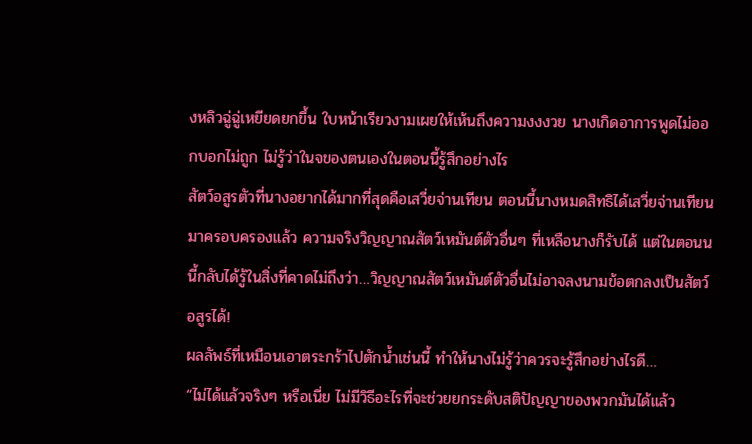งหลิวฉู่ฉู่เหยียดยกขึ้น ใบหน้าเรียวงามเผยให้เห้นถึงความงงงวย นางเกิดอาการพูดไม่ออกบอกไม่ถูก ไม่รู้ว่าในจของตนเองในตอนนี้รู้สึกอย่างไร
สัตว์อสูรตัวที่นางอยากได้มากที่สุดคือเสวี่ยจ่านเทียน ตอนนี้นางหมดสิทธิได้เสวี่ยจ่านเทียนมาครอบครองแล้ว ความจริงวิญญาณสัตว์เหมันต์ตัวอื่นๆ ที่เหลือนางก็รับได้ แต่ในตอนน นี้กลับได้รู้ในสิ่งที่คาดไม่ถึงว่า…วิญญาณสัตว์เหมันต์ตัวอื่นไม่อาจลงนามข้อตกลงเป็นสัตว์อสูรได้!
ผลลัพธ์ที่เหมือนเอาตระกร้าไปตักน้ำเช่นนี้ ทำให้นางไม่รู้ว่าควรจะรู้สึกอย่างไรดี…
“ไม่ได้แล้วจริงๆ หรือเนี่ย ไม่มีวิธีอะไรที่จะช่วยยกระดับสติปัญญาของพวกมันได้แล้ว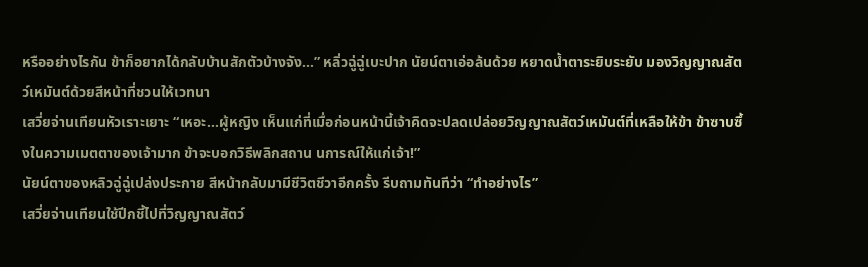หรืออย่างไรกัน ข้าก็อยากได้กลับบ้านสักตัวบ้างจัง…” หลิ่วฉู่ฉู่เบะปาก นัยน์ตาเอ่อล้นด้วย หยาดน้ำตาระยิบระยับ มองวิญญาณสัตว์เหมันต์ด้วยสีหน้าที่ชวนให้เวทนา
เสวี่ยจ่านเทียนหัวเราะเยาะ “เหอะ…ผู้หญิง เห็นแก่ที่เมื่อก่อนหน้านี้เจ้าคิดจะปลดเปล่อยวิญญาณสัตว์เหมันต์ที่เหลือให้ข้า ข้าซาบซึ้งในความเมตตาของเจ้ามาก ข้าจะบอกวิธีพลิกสถาน นการณ์ให้แก่เจ้า!”
นัยน์ตาของหลิวฉู่ฉู่เปล่งประกาย สีหน้ากลับมามีชีวิตชีวาอีกครั้ง รีบถามทันทีว่า “ทำอย่างไร”
เสวี่ยจ่านเทียนใช้ปีกชี้ไปที่วิญญาณสัตว์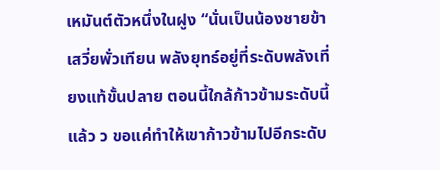เหมันต์ตัวหนึ่งในฝูง “นั่นเป็นน้องชายข้า เสวี่ยพั่วเทียน พลังยุทธ์อยู่ที่ระดับพลังเที่ยงแท้ขั้นปลาย ตอนนี้ใกล้ก้าวข้ามระดับนี้แล้ว ว ขอแค่ทำให้เขาก้าวข้ามไปอีกระดับ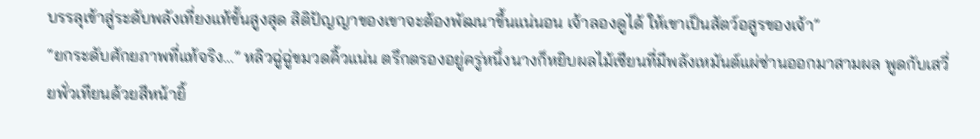บรรลุเข้าสู่ระดับพลังเที่ยงแท้ขั้นสูงสุด สิติปัญญาของเขาจะต้องพัฒนาขึ้นแน่นอน เจ้าลองดูได้ ให้เขาเป็นสัตว์อสูรของเจ้า”
“ยกระดับศักยภาพที่แท้จริง…” หลิวฉู่ฉู่ขมวดคิ้วแน่น ตรึกตรองอยู่ครู่หนึ่งนางก็หยิบผลไม้เซียนที่มีพลังเหมันต์แผ่ซ่านออกมาสามผล พูดกับเสวี่ยพั่วเทียนด้วยสีหน้ายิ้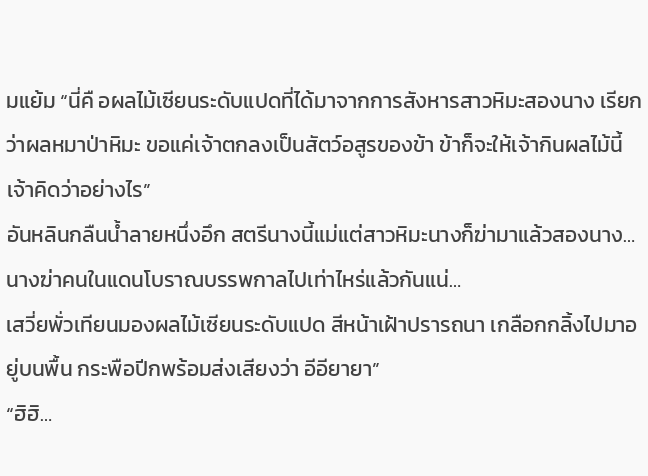มแย้ม “นี่คื อผลไม้เซียนระดับแปดที่ได้มาจากการสังหารสาวหิมะสองนาง เรียกว่าผลหมาป่าหิมะ ขอแค่เจ้าตกลงเป็นสัตว์อสูรของข้า ข้าก็จะให้เจ้ากินผลไม้นี้ เจ้าคิดว่าอย่างไร”
อันหลินกลืนน้ำลายหนึ่งอึก สตรีนางนี้แม่แต่สาวหิมะนางก็ฆ่ามาแล้วสองนาง…นางฆ่าคนในแดนโบราณบรรพกาลไปเท่าไหร่แล้วกันแน่…
เสวี่ยพั่วเทียนมองผลไม้เซียนระดับแปด สีหน้าเฝ้าปรารถนา เกลือกกลิ้งไปมาอยู่บนพื้น กระพือปีกพร้อมส่งเสียงว่า อีอียายา”
“ฮิฮิ…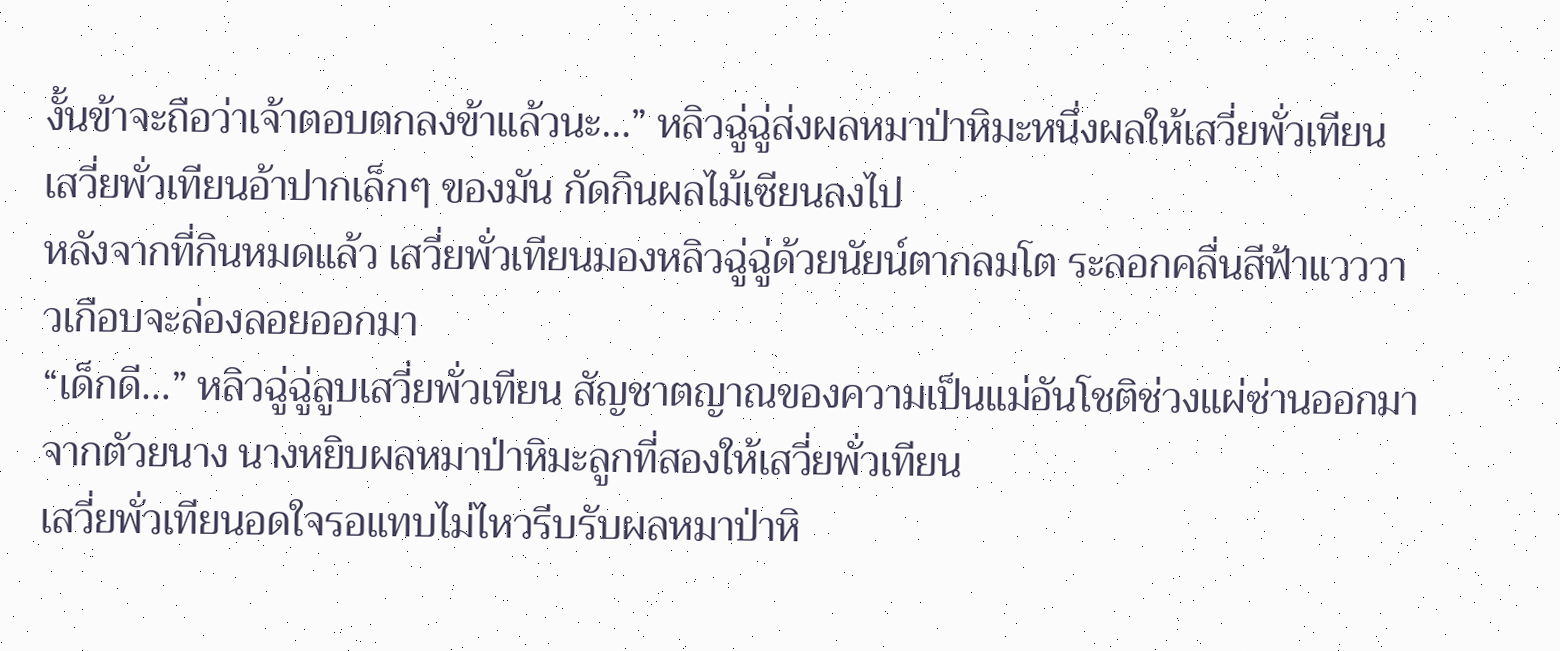งั้นข้าจะถือว่าเจ้าตอบตกลงข้าแล้วนะ…” หลิวฉู่ฉู่ส่งผลหมาป่าหิมะหนึ่งผลให้เสวี่ยพั่วเทียน
เสวี่ยพั่วเทียนอ้าปากเล็กๆ ของมัน กัดกินผลไม้เซียนลงไป
หลังจากที่กินหมดแล้ว เสวี่ยพั่วเทียนมองหลิวฉู่ฉู่ด้วยนัยน์ตากลมโต ระลอกคลื่นสีฟ้าแวววาวเกือบจะล่องลอยออกมา
“เด็กดี…” หลิวฉู่ฉู่ลูบเสวี่ยพั่วเทียน สัญชาตญาณของความเป็นแม่อันโชติช่วงแผ่ซ่านออกมาจากตัวยนาง นางหยิบผลหมาป่าหิมะลูกที่สองให้เสวี่ยพั่วเทียน
เสวี่ยพั่วเทียนอดใจรอแทบไม่ไหวรีบรับผลหมาป่าหิ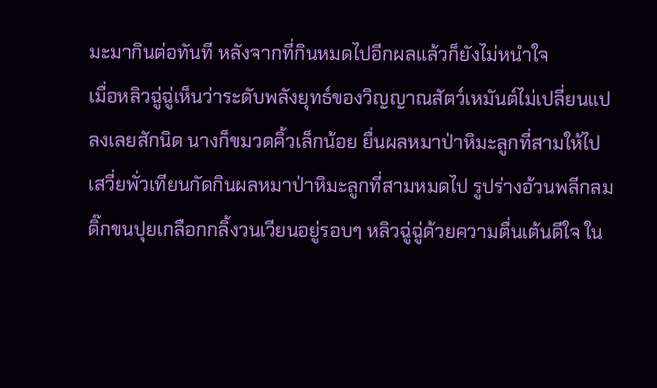มะมากินต่อทันที หลังจากที่กินหมดไปอีกผลแล้วก็ยังไม่หนำใจ
เมื่อหลิวฉู่ฉู่เห็นว่าระดับพลังยุทธ์ของวิญญาณสัตว์เหมันต์ไม่เปลี่ยนแปลงเลยสักนิด นางก็ขมวดคิ้วเล็กน้อย ยื่นผลหมาป่าหิมะลูกที่สามให้ไป
เสวี่ยพั่วเทียนกัดกินผลหมาป่าหิมะลูกที่สามหมดไป รูปร่างอ้วนพลีกลมดิ๊กขนปุยเกลือกกลิ้งวนเวียนอยู่รอบๆ หลิวฉู่ฉู่ด้วยความตื่นเต้นดีใจ ใน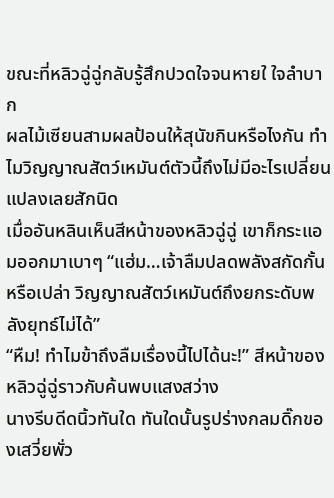ขณะที่หลิวฉู่ฉู่กลับรู้สึกปวดใจจนหายใ ใจลำบาก
ผลไม้เซียนสามผลป้อนให้สุนัขกินหรือไงกัน ทำไมวิญญาณสัตว์เหมันต์ตัวนี้ถึงไม่มีอะไรเปลี่ยนแปลงเลยสักนิด
เมื่ออันหลินเห็นสีหน้าของหลิวฉู่ฉู่ เขาก็กระแอมออกมาเบาๆ “แฮ่ม…เจ้าลืมปลดพลังสกัดกั้นหรือเปล่า วิญญาณสัตว์เหมันต์ถึงยกระดับพลังยุทธ์ไม่ได้”
“หืม! ทำไมข้าถึงลืมเรื่องนี้ไปได้นะ!” สีหน้าของหลิวฉู่ฉู่ราวกับค้นพบแสงสว่าง
นางรีบดีดนิ้วทันใด ทันใดนั้นรูปร่างกลมดิ๊กของเสวี่ยพั่ว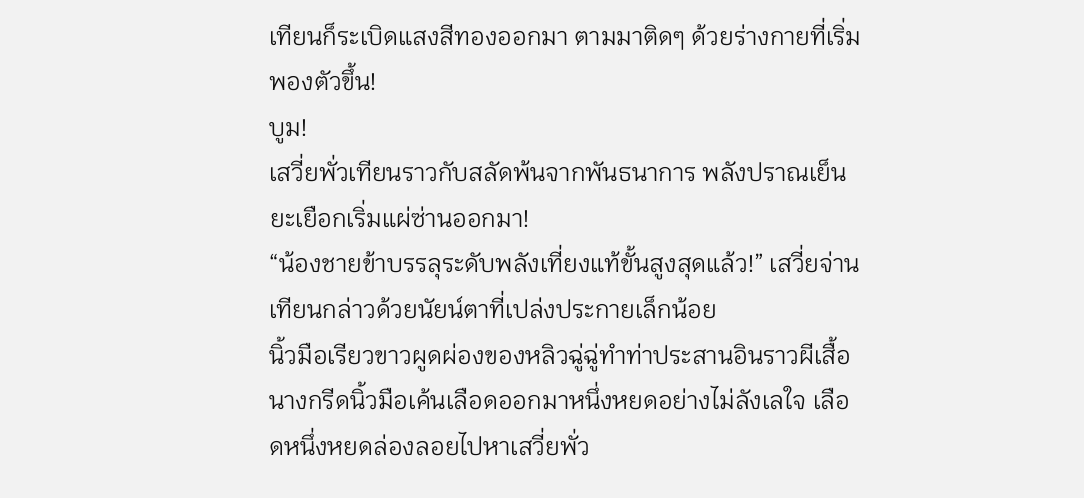เทียนก็ระเบิดแสงสีทองออกมา ตามมาติดๆ ด้วยร่างกายที่เริ่มพองตัวขึ้น!
บูม!
เสวี่ยพั่วเทียนราวกับสลัดพ้นจากพันธนาการ พลังปราณเย็นยะเยือกเริ่มแผ่ซ่านออกมา!
“น้องชายข้าบรรลุระดับพลังเที่ยงแท้ขั้นสูงสุดแล้ว!” เสวี่ยจ่านเทียนกล่าวด้วยนัยน์ตาที่เปล่งประกายเล็กน้อย
นิ้วมือเรียวขาวผูดผ่องของหลิวฉู่ฉู่ทำท่าประสานอินราวผีเสื้อ นางกรีดนิ้วมือเค้นเลือดออกมาหนึ่งหยดอย่างไม่ลังเลใจ เลือดหนึ่งหยดล่องลอยไปหาเสวี่ยพั่ว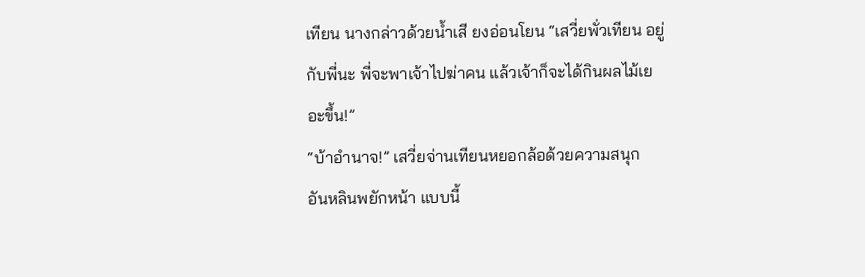เทียน นางกล่าวด้วยน้ำเสี ยงอ่อนโยน “เสวี่ยพั่วเทียน อยู่กับพี่นะ พี่จะพาเจ้าไปฆ่าคน แล้วเจ้าก็จะได้กินผลไม้เยอะขึ้น!”
“บ้าอำนาจ!” เสวี่ยจ่านเทียนหยอกล้อด้วยความสนุก
อันหลินพยักหน้า แบบนี้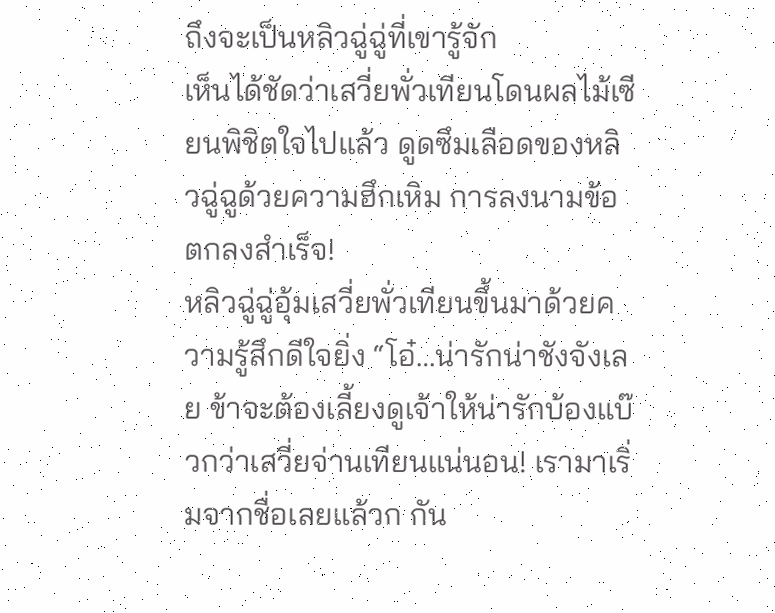ถึงจะเป็นหลิวฉู่ฉู่ที่เขารู้จัก
เห็นได้ชัดว่าเสวี่ยพั่วเทียนโดนผลไม้เซียนพิชิตใจไปแล้ว ดูดซึมเลือดของหลิวฉู่ฉูด้วยความฮึกเหิม การลงนามข้อตกลงสำเร็จ!
หลิวฉู่ฉู่อุ้มเสวี่ยพั่วเทียนขึ้นมาด้วยความรู้สึกดีใจยิ่ง “โอ๋…น่ารักน่าชังจังเลย ข้าจะต้องเลี้ยงดูเจ้าให้น่ารักบ้องแบ๊วกว่าเสวี่ยจ่านเทียนแน่นอน! เรามาเริ่มจากชื่อเลยแล้วก กัน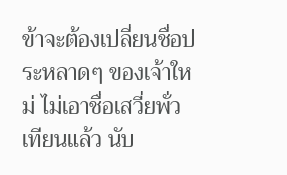ข้าจะต้องเปลี่ยนชื่อประหลาดๆ ของเจ้าใหม่ ไม่เอาชื่อเสวี่ยพั่วเทียนแล้ว นับ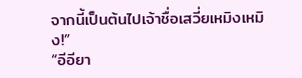จากนี้เป็นต้นไปเจ้าชื่อเสวี่ยเหมิงเหมิง!”
“อีอียา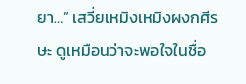ยา…” เสวี่ยเหมิงเหมิงผงกศีรษะ ดูเหมือนว่าจะพอใจในชื่อ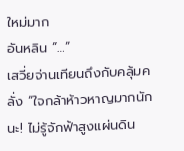ใหม่มาก
อันหลิน “…”
เสวี่ยจ่านเทียนถึงกับคลุ้มคลั่ง “ใจกล้าห้าวหาญมากนักนะ! ไม่รู้จักฟ้าสูงแผ่นดิน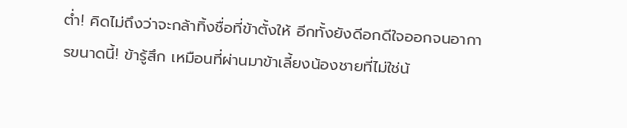ต่ำ! คิดไม่ถึงว่าจะกล้าทิ้งชื่อที่ข้าตั้งให้ อีกทั้งยังดีอกดีใจออกจนอาการขนาดนี้! ข้ารู้สึก เหมือนที่ผ่านมาข้าเลี้ยงน้องชายที่ไม่ใช่น้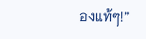องแท้ๆ!”